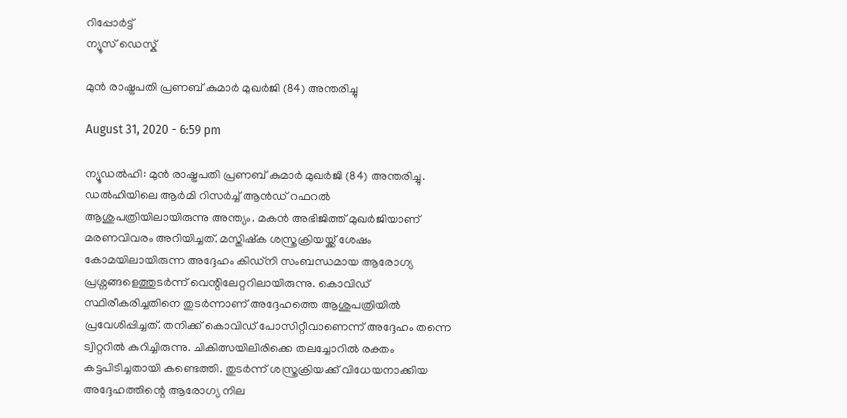റിപ്പോര്‍ട്ട്
ന്യൂസ് ഡെസ്ക്

മുന്‍ രാഷ്ട്രപതി പ്രണബ് കുമാര്‍ മുഖര്‍ജി (84) അന്തരിച്ചു

August 31, 2020 - 6:59 pm

ന്യൂഡല്‍ഹി: മുന്‍ രാഷ്ട്രപതി പ്രണബ് കുമാര്‍ മുഖര്‍ജി (84) അന്തരിച്ചു. ഡല്‍ഹിയിലെ ആര്‍മി റിസര്‍ച്ച് ആന്‍ഡ് റഫറല്‍ ആശുപത്രിയിലായിരുന്നു അന്ത്യം. മകന്‍ അഭിജിത്ത് മുഖര്‍ജിയാണ് മരണവിവരം അറിയിച്ചത്. മസ്തിഷ്‌ക ശസ്ത്രക്രിയയ്ക്ക് ശേഷം കോമയിലായിരുന്ന അദ്ദേഹം കിഡ്‌നി സംബന്ധമായ ആരോഗ്യ പ്രശ്നങ്ങളെത്തുടര്‍ന്ന് വെന്റിലേറ്ററിലായിരുന്നു. കൊവിഡ് സ്ഥിരീകരിച്ചതിനെ തുടര്‍ന്നാണ് അദ്ദേഹത്തെ ആശുപത്രിയില്‍ പ്രവേശിപ്പിച്ചത്. തനിക്ക് കൊവിഡ് പോസിറ്റീവാണെന്ന് അദ്ദേഹം തന്നെ ട്വിറ്ററില്‍ കുറിച്ചിരുന്നു. ചികിത്സയിലിരിക്കെ തലച്ചോറില്‍ രക്തം കട്ടപിടിച്ചതായി കണ്ടെത്തി. തുടര്‍ന്ന് ശസ്ത്രക്രിയക്ക് വിധേയനാക്കിയ അദ്ദേഹത്തിന്റെ ആരോഗ്യ നില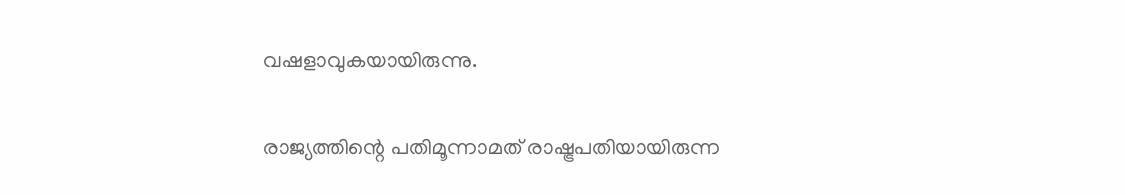വഷളാവുകയായിരുന്നു.

രാജ്യത്തിന്റെ പതിമൂന്നാമത് രാഷ്ട്രപതിയായിരുന്ന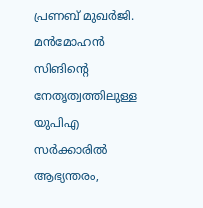പ്രണബ് മുഖര്‍ജി. മന്‍മോഹന്‍ സിങിന്റെ നേതൃത്വത്തിലുള്ള യുപിഎ സര്‍ക്കാരില്‍ ആഭ്യന്തരം,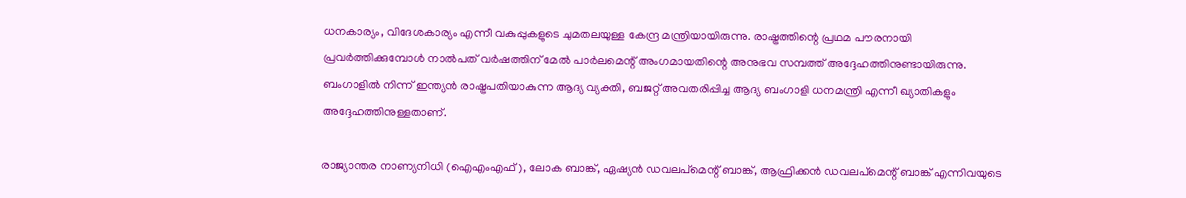ധനകാര്യം, വിദേശകാര്യം എന്നീ വകുപ്പുകളുടെ ചുമതലയുള്ള കേന്ദ്ര മന്ത്രിയായിരുന്നു. രാഷ്ട്രത്തിന്റെ പ്രഥമ പൗരനായി പ്രവര്‍ത്തിക്കുമ്പോള്‍ നാല്‍പത് വര്‍ഷത്തിന് മേല്‍ പാര്‍ലമെന്റ് അംഗമായതിന്റെ അനുഭവ സമ്പത്ത് അദ്ദേഹത്തിനുണ്ടായിരുന്നു. ബംഗാളില്‍ നിന്ന് ഇന്ത്യന്‍ രാഷ്ട്രപതിയാകുന്ന ആദ്യ വ്യക്തി, ബജറ്റ് അവതരിപ്പിച്ച ആദ്യ ബംഗാളി ധനമന്ത്രി എന്നീ ഖ്യാതികളും അദ്ദേഹത്തിനുള്ളതാണ്.

രാജ്യാന്തര നാണ്യനിധി (ഐഎംഎഫ്), ലോക ബാങ്ക്, ഏഷ്യന്‍ ഡവലപ്മെന്റ് ബാങ്ക്, ആഫ്രിക്കന്‍ ഡവലപ്മെന്റ് ബാങ്ക് എന്നിവയുടെ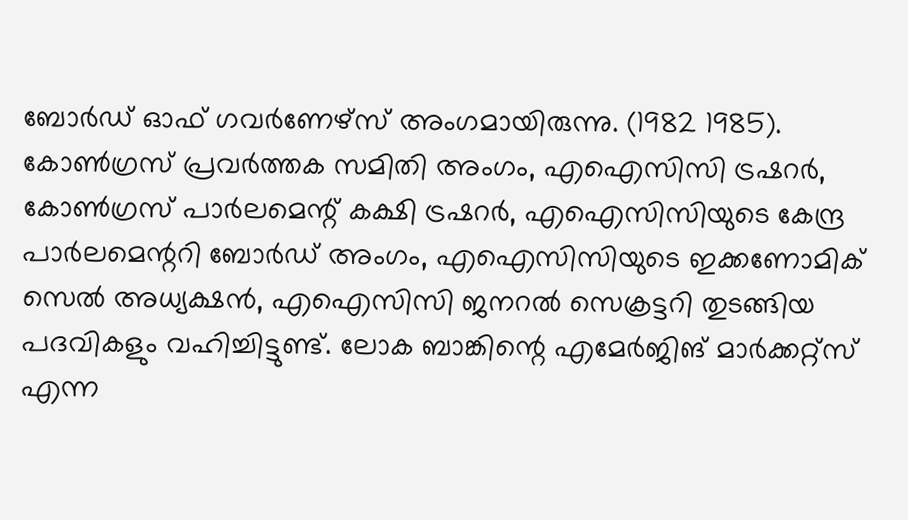ബോര്‍ഡ് ഓഫ് ഗവര്‍ണേഴ്സ് അംഗമായിരുന്നു. (1982 1985). കോണ്‍ഗ്രസ് പ്രവര്‍ത്തക സമിതി അംഗം, എഐസിസി ട്രഷറര്‍, കോണ്‍ഗ്രസ് പാര്‍ലമെന്റ് കക്ഷി ട്രഷറര്‍, എഐസിസിയുടെ കേന്ദ്ര പാര്‍ലമെന്ററി ബോര്‍ഡ് അംഗം, എഐസിസിയുടെ ഇക്കണോമിക് സെല്‍ അധ്യക്ഷന്‍, എഐസിസി ജനറല്‍ സെക്രട്ടറി തുടങ്ങിയ പദവികളും വഹിച്ചിട്ടുണ്ട്. ലോക ബാങ്കിന്റെ എമേര്‍ജിങ് മാര്‍ക്കറ്റ്സ് എന്ന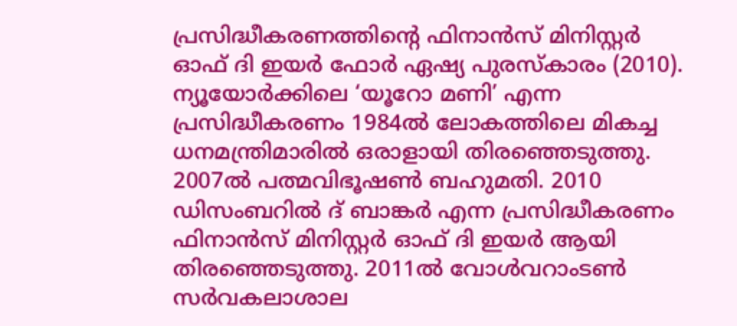പ്രസിദ്ധീകരണത്തിന്റെ ഫിനാന്‍സ് മിനിസ്റ്റര്‍ ഓഫ് ദി ഇയര്‍ ഫോര്‍ ഏഷ്യ പുരസ്‌കാരം (2010). ന്യൂയോര്‍ക്കിലെ ‘യൂറോ മണി’ എന്ന പ്രസിദ്ധീകരണം 1984ല്‍ ലോകത്തിലെ മികച്ച ധനമന്ത്രിമാരില്‍ ഒരാളായി തിരഞ്ഞെടുത്തു. 2007ല്‍ പത്മവിഭൂഷണ്‍ ബഹുമതി. 2010 ഡിസംബറില്‍ ദ് ബാങ്കര്‍ എന്ന പ്രസിദ്ധീകരണം ഫിനാന്‍സ് മിനിസ്റ്റര്‍ ഓഫ് ദി ഇയര്‍ ആയി തിരഞ്ഞെടുത്തു. 2011ല്‍ വോള്‍വറാംടണ്‍ സര്‍വകലാശാല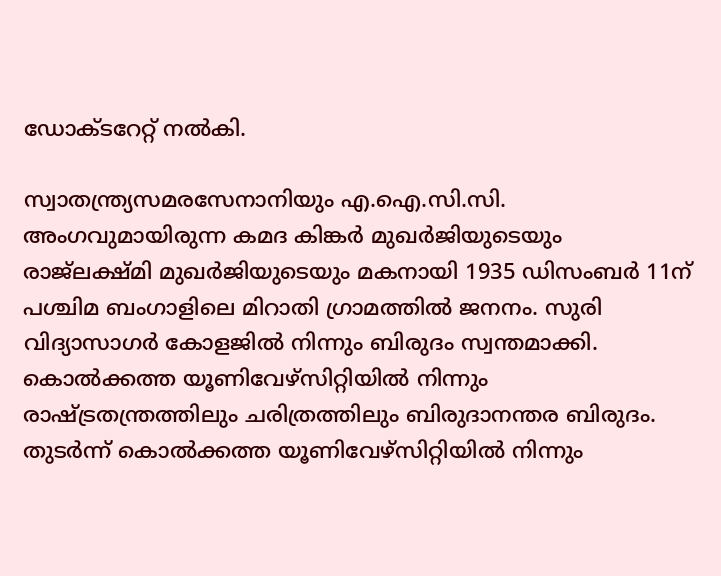ഡോക്ടറേറ്റ് നല്‍കി.

സ്വാതന്ത്ര്യസമരസേനാനിയും എ.ഐ.സി.സി. അംഗവുമായിരുന്ന കമദ കിങ്കര്‍ മുഖര്‍ജിയുടെയും രാജ്‌ലക്ഷ്മി മുഖര്‍ജിയുടെയും മകനായി 1935 ഡിസംബര്‍ 11ന് പശ്ചിമ ബംഗാളിലെ മിറാതി ഗ്രാമത്തില്‍ ജനനം. സുരി വിദ്യാസാഗര്‍ കോളജില്‍ നിന്നും ബിരുദം സ്വന്തമാക്കി. കൊല്‍ക്കത്ത യൂണിവേഴ്‌സിറ്റിയില്‍ നിന്നും രാഷ്ട്രതന്ത്രത്തിലും ചരിത്രത്തിലും ബിരുദാനന്തര ബിരുദം. തുടര്‍ന്ന് കൊല്‍ക്കത്ത യൂണിവേഴ്‌സിറ്റിയില്‍ നിന്നും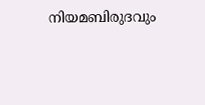നിയമബിരുദവും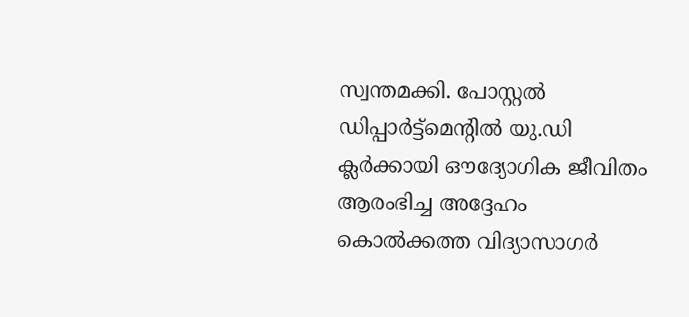സ്വന്തമക്കി. പോസ്റ്റല്‍ ഡിപ്പാര്‍ട്ട്‌മെന്റില്‍ യു.ഡി ക്ലര്‍ക്കായി ഔദ്യോഗിക ജീവിതം ആരംഭിച്ച അദ്ദേഹം കൊല്‍ക്കത്ത വിദ്യാസാഗര്‍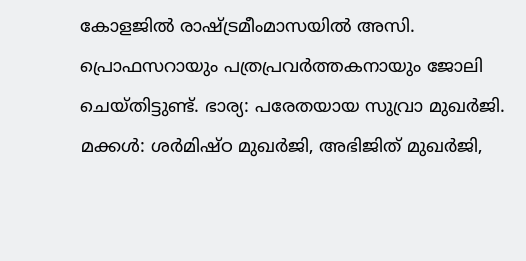കോളജില്‍ രാഷ്ട്രമീംമാസയില്‍ അസി. പ്രൊഫസറായും പത്രപ്രവര്‍ത്തകനായും ജോലി ചെയ്തിട്ടുണ്ട്. ഭാര്യ: പരേതയായ സുവ്രാ മുഖര്‍ജി. മക്കള്‍: ശര്‍മിഷ്ഠ മുഖര്‍ജി, അഭിജിത് മുഖര്‍ജി,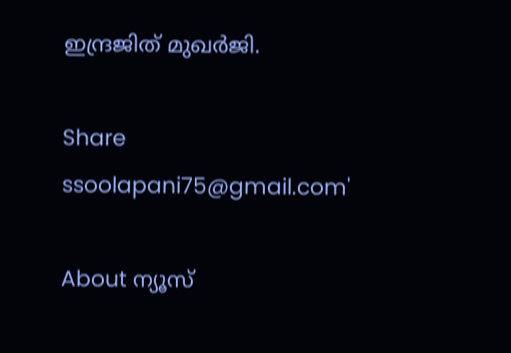ഇന്ദ്രജിത് മുഖര്‍ജി.

Share
ssoolapani75@gmail.com'

About ന്യൂസ്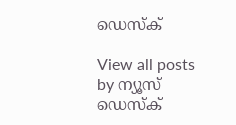ഡെസ്ക്

View all posts by ന്യൂസ് ഡെസ്ക്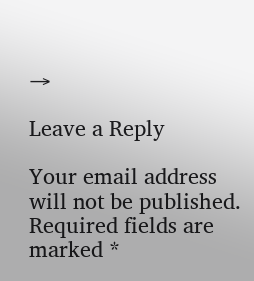→

Leave a Reply

Your email address will not be published. Required fields are marked *